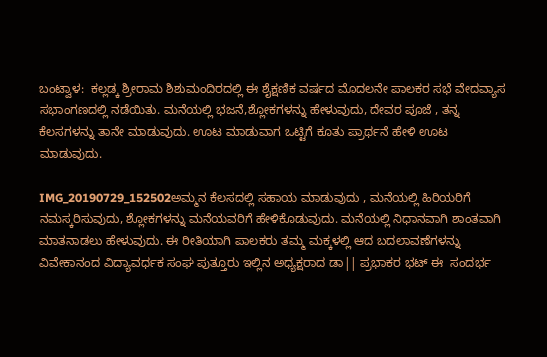ಬಂಟ್ವಾಳ:  ಕಲ್ಲಡ್ಕ ಶ್ರೀರಾಮ ಶಿಶುಮಂದಿರದಲ್ಲಿ ಈ ಶೈಕ್ಷಣಿಕ ವರ್ಷದ ಮೊದಲನೇ ಪಾಲಕರ ಸಭೆ ವೇದವ್ಯಾಸ ಸಭಾಂಗಣದಲ್ಲಿ ನಡೆಯಿತು. ಮನೆಯಲ್ಲಿ ಭಜನೆ,ಶ್ಲೋಕಗಳನ್ನು ಹೇಳುವುದು, ದೇವರ ಪೂಜೆ , ತನ್ನ ಕೆಲಸಗಳನ್ನು ತಾನೇ ಮಾಡುವುದು. ಊಟ ಮಾಡುವಾಗ ಒಟ್ಟಿಗೆ ಕೂತು ಪ್ರಾರ್ಥನೆ ಹೇಳಿ ಊಟ ಮಾಡುವುದು.

IMG_20190729_152502ಅಮ್ಮನ ಕೆಲಸದಲ್ಲಿ ಸಹಾಯ ಮಾಡುವುದು , ಮನೆಯಲ್ಲಿ ಹಿರಿಯರಿಗೆ ನಮಸ್ಕರಿಸುವುದು, ಶ್ಲೋಕಗಳನ್ನು ಮನೆಯವರಿಗೆ ಹೇಳಿಕೊಡುವುದು. ಮನೆಯಲ್ಲಿ ನಿಧಾನವಾಗಿ ಶಾಂತವಾಗಿ ಮಾತನಾಡಲು ಹೇಳುವುದು. ಈ ರೀತಿಯಾಗಿ ಪಾಲಕರು ತಮ್ಮ ಮಕ್ಕಳಲ್ಲಿ ಆದ ಬದಲಾವಣೆಗಳನ್ನು  ವಿವೇಕಾನಂದ ವಿದ್ಯಾವರ್ಧಕ ಸಂಘ ಪುತ್ತೂರು ಇಲ್ಲಿನ ಅಧ್ಯಕ್ಷರಾದ ಡಾ|| ಪ್ರಭಾಕರ ಭಟ್ ಈ  ಸಂದರ್ಭ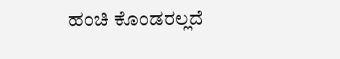ಹಂಚಿ ಕೊಂಡರಲ್ಲದೆ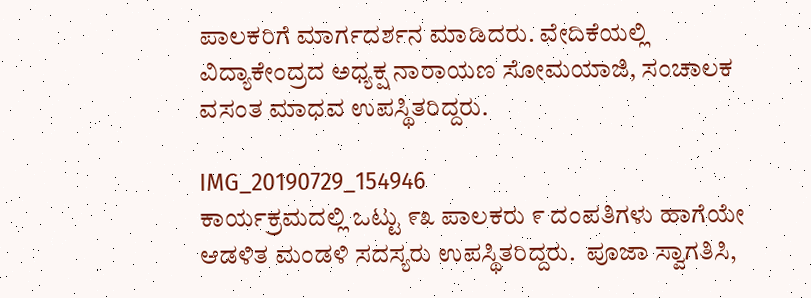ಪಾಲಕರಿಗೆ ಮಾರ್ಗದರ್ಶನ ಮಾಡಿದರು. ವೇದಿಕೆಯಲ್ಲಿ ವಿದ್ಯಾಕೇಂದ್ರದ ಅಧ್ಯಕ್ಷ ನಾರಾಯಣ ಸೋಮಯಾಜಿ, ಸಂಚಾಲಕ ವಸಂತ ಮಾಧವ ಉಪಸ್ಥಿತರಿದ್ದರು.

IMG_20190729_154946
ಕಾರ್ಯಕ್ರಮದಲ್ಲಿ ಒಟ್ಟು ೯೩ ಪಾಲಕರು ೯ ದಂಪತಿಗಳು ಹಾಗೆಯೇ ಆಡಳಿತ ಮಂಡಳಿ ಸದಸ್ಯರು ಉಪಸ್ಥಿತರಿದ್ದರು.  ಪೂಜಾ ಸ್ವಾಗತಿಸಿ,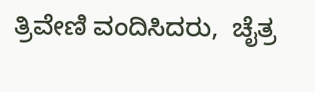ತ್ರಿವೇಣಿ ವಂದಿಸಿದರು,  ಚೈತ್ರ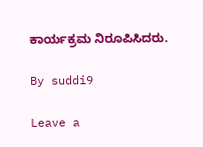ಕಾರ್ಯಕ್ರಮ ನಿರೂಪಿಸಿದರು.

By suddi9

Leave a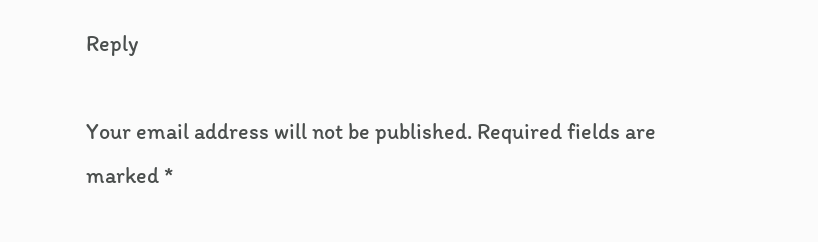Reply

Your email address will not be published. Required fields are marked *